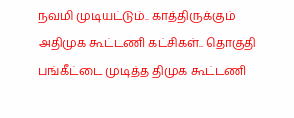நவமி முடியட்டும்.. காத்திருக்கும் அதிமுக கூட்டணி கட்சிகள்.. தொகுதி பங்கீட்டை முடித்த திமுக கூட்டணி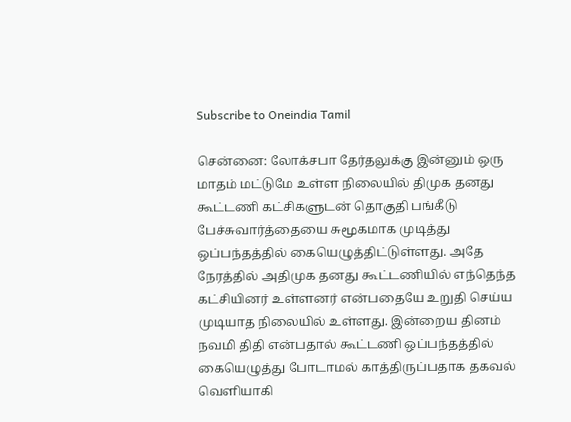Subscribe to Oneindia Tamil

சென்னை: லோக்சபா தேர்தலுக்கு இன்னும் ஒரு மாதம் மட்டுமே உள்ள நிலையில் திமுக தனது கூட்டணி கட்சிகளுடன் தொகுதி பங்கீடு பேச்சுவார்த்தையை சுமூகமாக முடித்து ஒப்பந்தத்தில் கையெழுத்திட்டுள்ளது. அதே நேரத்தில் அதிமுக தனது கூட்டணியில் எந்தெந்த கட்சியினர் உள்ளனர் என்பதையே உறுதி செய்ய முடியாத நிலையில் உள்ளது. இன்றைய தினம் நவமி திதி என்பதால் கூட்டணி ஒப்பந்தத்தில் கையெழுத்து போடாமல் காத்திருப்பதாக தகவல் வெளியாகி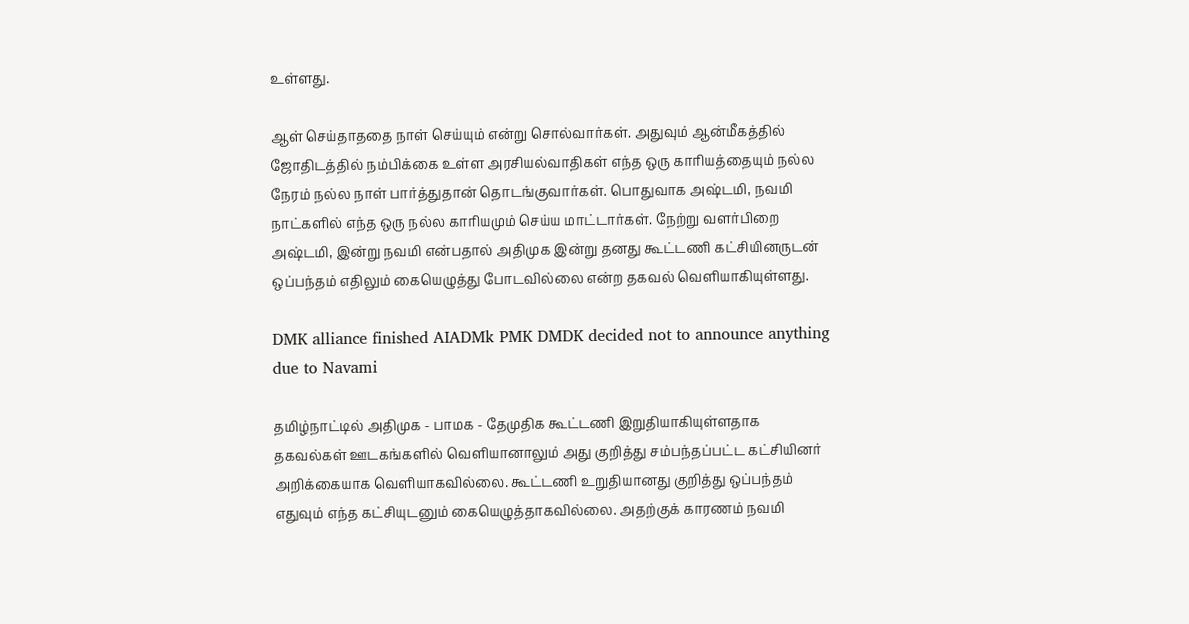உள்ளது.

ஆள் செய்தாததை நாள் செய்யும் என்று சொல்வார்கள். அதுவும் ஆன்மீகத்தில் ஜோதிடத்தில் நம்பிக்கை உள்ள அரசியல்வாதிகள் எந்த ஒரு காரியத்தையும் நல்ல நேரம் நல்ல நாள் பார்த்துதான் தொடங்குவார்கள். பொதுவாக அஷ்டமி, நவமி நாட்களில் எந்த ஒரு நல்ல காரியமும் செய்ய மாட்டார்கள். நேற்று வளர்பிறை அஷ்டமி, இன்று நவமி என்பதால் அதிமுக இன்று தனது கூட்டணி கட்சியினருடன் ஒப்பந்தம் எதிலும் கையெழுத்து போடவில்லை என்ற தகவல் வெளியாகியுள்ளது.

DMK alliance finished AIADMk PMK DMDK decided not to announce anything due to Navami

தமிழ்நாட்டில் அதிமுக - பாமக - தேமுதிக கூட்டணி இறுதியாகியுள்ளதாக தகவல்கள் ஊடகங்களில் வெளியானாலும் அது குறித்து சம்பந்தப்பட்ட கட்சியினர் அறிக்கையாக வெளியாகவில்லை. கூட்டணி உறுதியானது குறித்து ஒப்பந்தம் எதுவும் எந்த கட்சியுடனும் கையெழுத்தாகவில்லை. அதற்குக் காரணம் நவமி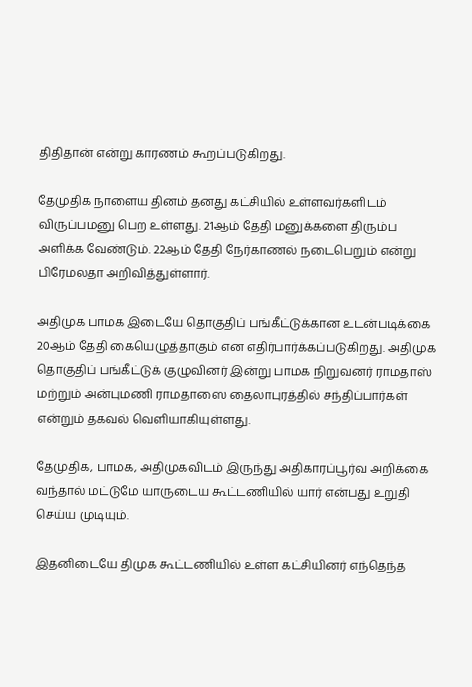திதிதான் என்று காரணம் கூறப்படுகிறது.

தேமுதிக நாளைய தினம் தனது கட்சியில் உள்ளவர்களிடம் விருப்பமனு பெற உள்ளது. 21ஆம் தேதி மனுக்களை திரும்ப அளிக்க வேண்டும். 22ஆம் தேதி நேர்காணல் நடைபெறும் என்று பிரேமலதா அறிவித்துள்ளார்.

அதிமுக பாமக இடையே தொகுதிப் பங்கீட்டுக்கான உடன்படிக்கை 20ஆம் தேதி கையெழுத்தாகும் என எதிர்பார்க்கப்படுகிறது. அதிமுக தொகுதிப் பங்கீட்டுக் குழுவினர் இன்று பாமக நிறுவனர் ராமதாஸ் மற்றும் அன்புமணி ராமதாஸை தைலாபுரத்தில் சந்திப்பார்கள் என்றும் தகவல் வெளியாகியுள்ளது.

தேமுதிக, பாமக, அதிமுகவிடம் இருந்து அதிகாரப்பூர்வ அறிக்கை வந்தால் மட்டுமே யாருடைய கூட்டணியில் யார் என்பது உறுதி செய்ய முடியும்.

இதனிடையே திமுக கூட்டணியில் உள்ள கட்சியினர் எந்தெந்த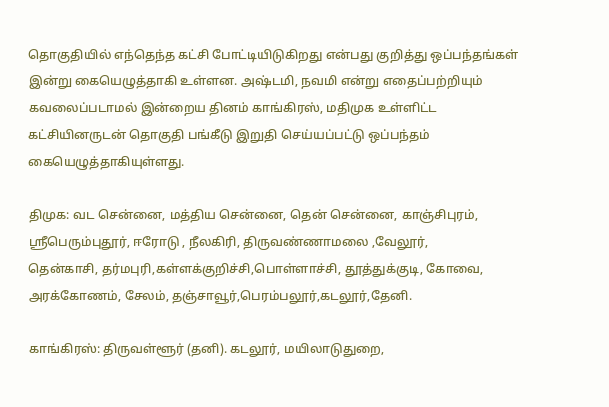தொகுதியில் எந்தெந்த கட்சி போட்டியிடுகிறது என்பது குறித்து ஒப்பந்தங்கள் இன்று கையெழுத்தாகி உள்ளன. அஷ்டமி, நவமி என்று எதைப்பற்றியும் கவலைப்படாமல் இன்றைய தினம் காங்கிரஸ், மதிமுக உள்ளிட்ட கட்சியினருடன் தொகுதி பங்கீடு இறுதி செய்யப்பட்டு ஒப்பந்தம் கையெழுத்தாகியுள்ளது.

திமுக: வட சென்னை, மத்திய சென்னை, தென் சென்னை, காஞ்சிபுரம், ஸ்ரீபெரும்புதூர், ஈரோடு , நீலகிரி, திருவண்ணாமலை ,வேலூர்,
தென்காசி, தர்மபுரி,கள்ளக்குறிச்சி,பொள்ளாச்சி, தூத்துக்குடி, கோவை, அரக்கோணம், சேலம், தஞ்சாவூர்,பெரம்பலூர்,கடலூர்,தேனி.

காங்கிரஸ்: திருவள்ளூர் (தனி). கடலூர், மயிலாடுதுறை,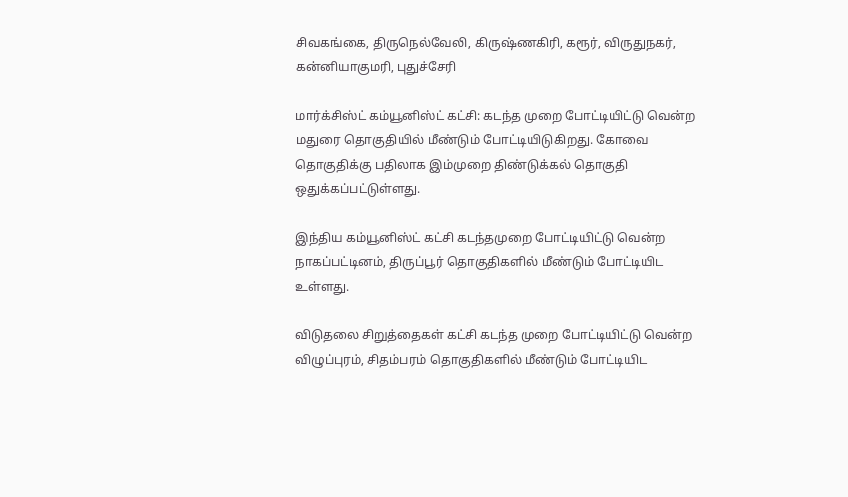சிவகங்கை, திருநெல்வேலி, கிருஷ்ணகிரி, கரூர், விருதுநகர், கன்னியாகுமரி, புதுச்சேரி

மார்க்சிஸ்ட் கம்யூனிஸ்ட் கட்சி: கடந்த முறை போட்டியிட்டு வென்ற மதுரை தொகுதியில் மீண்டும் போட்டியிடுகிறது. கோவை தொகுதிக்கு பதிலாக இம்முறை திண்டுக்கல் தொகுதி ஒதுக்கப்பட்டுள்ளது.

இந்திய கம்யூனிஸ்ட் கட்சி கடந்தமுறை போட்டியிட்டு வென்ற நாகப்பட்டினம், திருப்பூர் தொகுதிகளில் மீண்டும் போட்டியிட உள்ளது.

விடுதலை சிறுத்தைகள் கட்சி கடந்த முறை போட்டியிட்டு வென்ற விழுப்புரம், சிதம்பரம் தொகுதிகளில் மீண்டும் போட்டியிட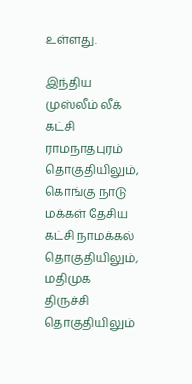உள்ளது.

இந்திய முஸ்லீம் லீக் கட்சி ராமநாதபுரம் தொகுதியிலும், கொங்கு நாடு மக்கள் தேசிய கட்சி நாமக்கல் தொகுதியிலும், மதிமுக திருச்சி தொகுதியிலும்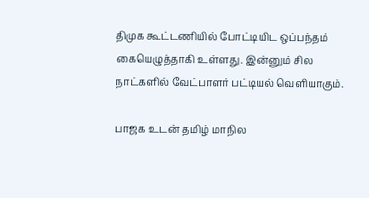திமுக கூட்டணியில் போட்டியிட ஒப்பந்தம் கையெழுத்தாகி உள்ளது. இன்னும் சில நாட்களில் வேட்பாளர் பட்டியல் வெளியாகும்.

பாஜக உடன் தமிழ் மாநில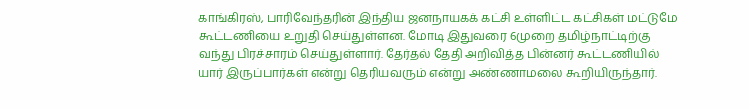காங்கிரஸ், பாரிவேந்தரின் இந்திய ஜனநாயகக் கட்சி உள்ளிட்ட கட்சிகள் மட்டுமே கூட்டணியை உறுதி செய்துள்ளன. மோடி இதுவரை 6முறை தமிழ்நாட்டிற்கு வந்து பிரச்சாரம் செய்துள்ளார். தேர்தல் தேதி அறிவித்த பின்னர் கூட்டணியில் யார் இருப்பார்கள் என்று தெரியவரும் என்று அண்ணாமலை கூறியிருந்தார்.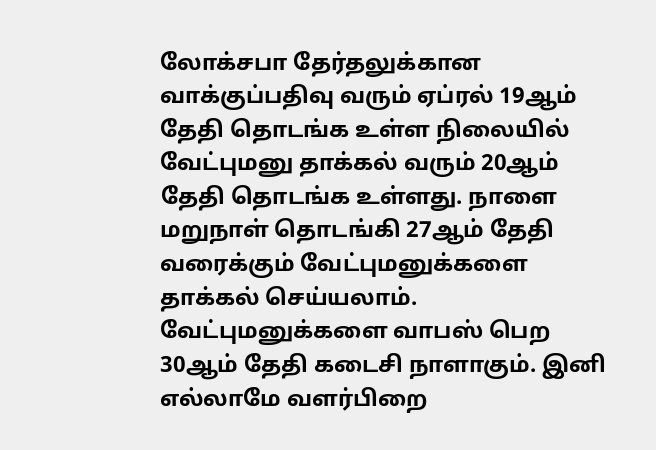லோக்சபா தேர்தலுக்கான வாக்குப்பதிவு வரும் ஏப்ரல் 19ஆம் தேதி தொடங்க உள்ள நிலையில் வேட்புமனு தாக்கல் வரும் 20ஆம் தேதி தொடங்க உள்ளது. நாளை மறுநாள் தொடங்கி 27ஆம் தேதி வரைக்கும் வேட்புமனுக்களை தாக்கல் செய்யலாம். வேட்புமனுக்களை வாபஸ் பெற 30ஆம் தேதி கடைசி நாளாகும். இனி எல்லாமே வளர்பிறை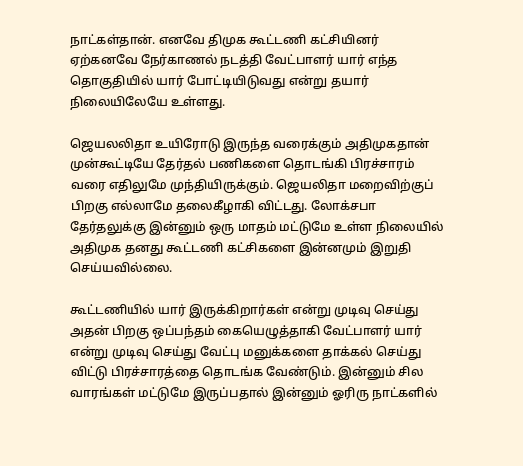நாட்கள்தான். எனவே திமுக கூட்டணி கட்சியினர் ஏற்கனவே நேர்காணல் நடத்தி வேட்பாளர் யார் எந்த தொகுதியில் யார் போட்டியிடுவது என்று தயார் நிலையிலேயே உள்ளது.

ஜெயலலிதா உயிரோடு இருந்த வரைக்கும் அதிமுகதான் முன்கூட்டியே தேர்தல் பணிகளை தொடங்கி பிரச்சாரம் வரை எதிலுமே முந்தியிருக்கும். ஜெயலிதா மறைவிற்குப் பிறகு எல்லாமே தலைகீழாகி விட்டது. லோக்சபா தேர்தலுக்கு இன்னும் ஒரு மாதம் மட்டுமே உள்ள நிலையில் அதிமுக தனது கூட்டணி கட்சிகளை இன்னமும் இறுதி செய்யவில்லை.

கூட்டணியில் யார் இருக்கிறார்கள் என்று முடிவு செய்து அதன் பிறகு ஒப்பந்தம் கையெழுத்தாகி வேட்பாளர் யார் என்று முடிவு செய்து வேட்பு மனுக்களை தாக்கல் செய்து விட்டு பிரச்சாரத்தை தொடங்க வேண்டும். இன்னும் சில வாரங்கள் மட்டுமே இருப்பதால் இன்னும் ஓரிரு நாட்களில்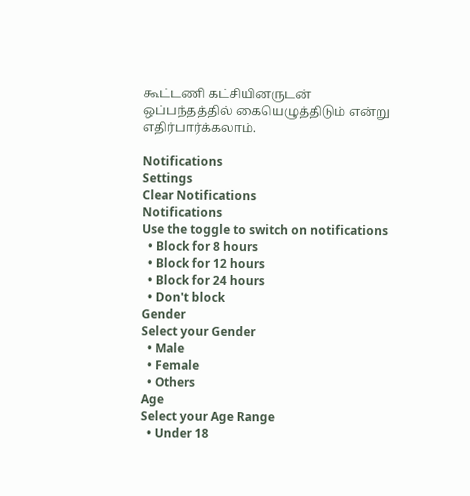கூட்டணி கட்சியினருடன் ஒப்பந்தத்தில் கையெழுத்திடும் என்று எதிர்பார்க்கலாம்.

Notifications
Settings
Clear Notifications
Notifications
Use the toggle to switch on notifications
  • Block for 8 hours
  • Block for 12 hours
  • Block for 24 hours
  • Don't block
Gender
Select your Gender
  • Male
  • Female
  • Others
Age
Select your Age Range
  • Under 18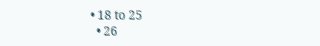• 18 to 25
  • 26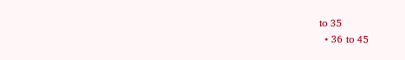to 35
  • 36 to 45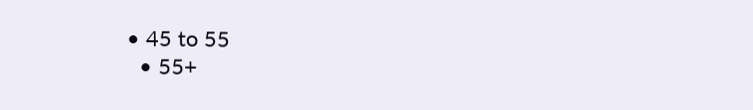• 45 to 55
  • 55+